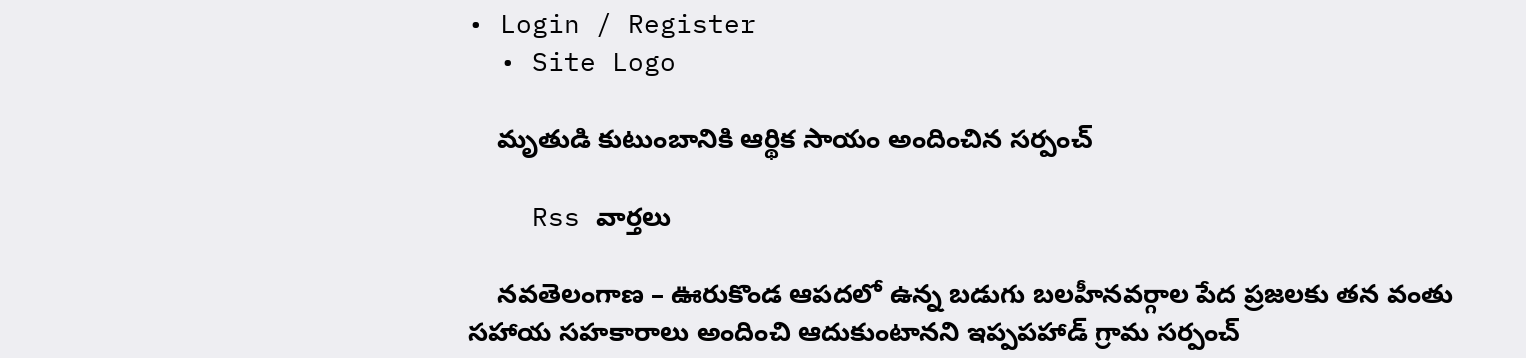• Login / Register
  • Site Logo

    మృతుడి కుటుంబానికి ఆర్థిక సాయం అందించిన సర్పంచ్

    Rss వార్తలు

    నవతెలంగాణ – ఊరుకొండ ఆపదలో ఉన్న బడుగు బలహీనవర్గాల పేద ప్రజలకు తన వంతు సహాయ సహకారాలు అందించి ఆదుకుంటానని ఇప్పపహాడ్ గ్రామ సర్పంచ్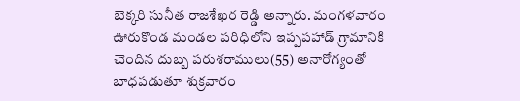బెక్కరి సునీత రాజశేఖర రెడ్డి అన్నారు. మంగళవారం ఊరుకొండ మండల పరిధిలోని ఇప్పపహాడ్ గ్రామానికి చెందిన దుబ్బ పరుశరాములు(55) అనారోగ్యంతో బాధపడుతూ శుక్రవారం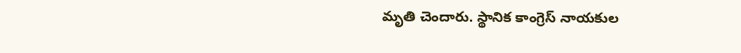మృతి చెందారు. స్థానిక కాంగ్రెస్ నాయకుల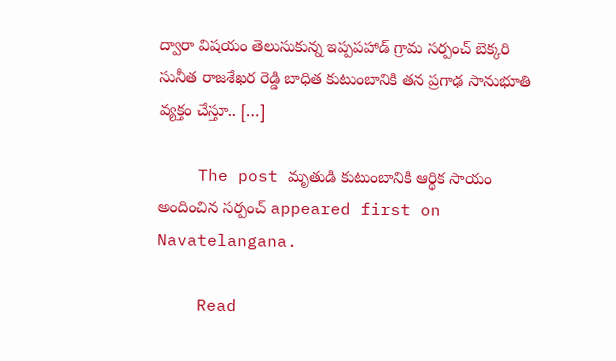ద్వారా విషయం తెలుసుకున్న ఇప్పపహాడ్ గ్రామ సర్పంచ్ బెక్కరి సునీత రాజశేఖర రెడ్డి బాధిత కుటుంబానికి తన ప్రగాఢ సానుభూతి వ్యక్తం చేస్తూ.. […]

    The post మృతుడి కుటుంబానికి ఆర్థిక సాయం అందించిన సర్పంచ్ appeared first on Navatelangana.

    Read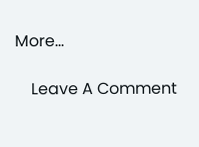More...

    Leave A Comment